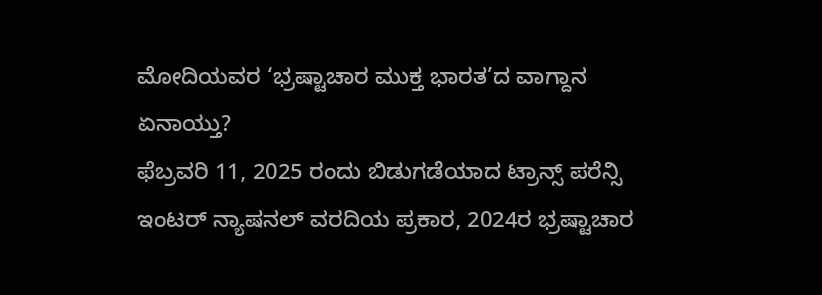ಮೋದಿಯವರ ‘ಭ್ರಷ್ಟಾಚಾರ ಮುಕ್ತ ಭಾರತ’ದ ವಾಗ್ದಾನ ಏನಾಯ್ತು?
ಫೆಬ್ರವರಿ 11, 2025 ರಂದು ಬಿಡುಗಡೆಯಾದ ಟ್ರಾನ್ಸ್ ಪರೆನ್ಸಿ ಇಂಟರ್ ನ್ಯಾಷನಲ್ ವರದಿಯ ಪ್ರಕಾರ, 2024ರ ಭ್ರಷ್ಟಾಚಾರ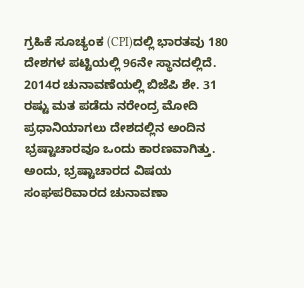ಗ್ರಹಿಕೆ ಸೂಚ್ಯಂಕ (CPI)ದಲ್ಲಿ ಭಾರತವು 180 ದೇಶಗಳ ಪಟ್ಟಿಯಲ್ಲಿ 96ನೇ ಸ್ಥಾನದಲ್ಲಿದೆ. 2014ರ ಚುನಾವಣೆಯಲ್ಲಿ ಬಿಜೆಪಿ ಶೇ. 31 ರಷ್ಟು ಮತ ಪಡೆದು ನರೇಂದ್ರ ಮೋದಿ ಪ್ರಧಾನಿಯಾಗಲು ದೇಶದಲ್ಲಿನ ಅಂದಿನ ಭ್ರಷ್ಟಾಚಾರವೂ ಒಂದು ಕಾರಣವಾಗಿತ್ತು. ಅಂದು, ಭ್ರಷ್ಟಾಚಾರದ ವಿಷಯ ಸಂಘಪರಿವಾರದ ಚುನಾವಣಾ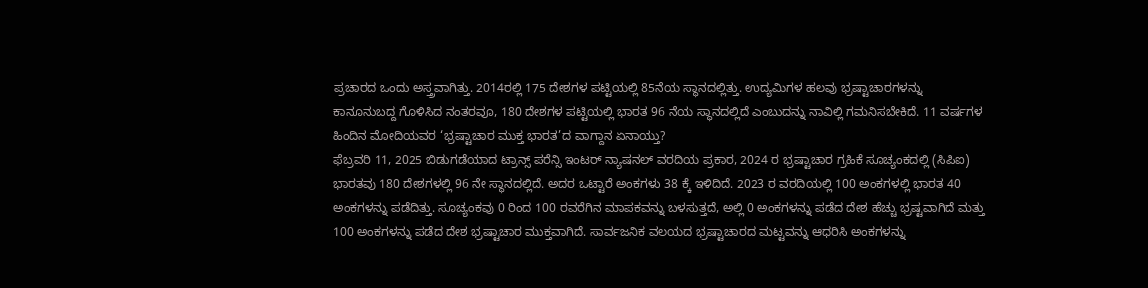ಪ್ರಚಾರದ ಒಂದು ಅಸ್ತ್ರವಾಗಿತ್ತು. 2014ರಲ್ಲಿ 175 ದೇಶಗಳ ಪಟ್ಟಿಯಲ್ಲಿ 85ನೆಯ ಸ್ಥಾನದಲ್ಲಿತ್ತು. ಉದ್ಯಮಿಗಳ ಹಲವು ಭ್ರಷ್ಟಾಚಾರಗಳನ್ನು ಕಾನೂನುಬದ್ದ ಗೊಳಿಸಿದ ನಂತರವೂ, 180 ದೇಶಗಳ ಪಟ್ಟಿಯಲ್ಲಿ ಭಾರತ 96 ನೆಯ ಸ್ಥಾನದಲ್ಲಿದೆ ಎಂಬುದನ್ನು ನಾವಿಲ್ಲಿ ಗಮನಿಸಬೇಕಿದೆ. 11 ವರ್ಷಗಳ ಹಿಂದಿನ ಮೋದಿಯವರ ‘ಭ್ರಷ್ಟಾಚಾರ ಮುಕ್ತ ಭಾರತ’ದ ವಾಗ್ದಾನ ಏನಾಯ್ತು?
ಫೆಬ್ರವರಿ 11, 2025 ಬಿಡುಗಡೆಯಾದ ಟ್ರಾನ್ಸ್ ಪರೆನ್ಸಿ ಇಂಟರ್ ನ್ಯಾಷನಲ್ ವರದಿಯ ಪ್ರಕಾರ, 2024 ರ ಭ್ರಷ್ಟಾಚಾರ ಗ್ರಹಿಕೆ ಸೂಚ್ಯಂಕದಲ್ಲಿ (ಸಿಪಿಐ) ಭಾರತವು 180 ದೇಶಗಳಲ್ಲಿ 96 ನೇ ಸ್ಥಾನದಲ್ಲಿದೆ. ಅದರ ಒಟ್ಟಾರೆ ಅಂಕಗಳು 38 ಕ್ಕೆ ಇಳಿದಿದೆ. 2023 ರ ವರದಿಯಲ್ಲಿ 100 ಅಂಕಗಳಲ್ಲಿ ಭಾರತ 40 ಅಂಕಗಳನ್ನು ಪಡೆದಿತ್ತು. ಸೂಚ್ಯಂಕವು 0 ರಿಂದ 100 ರವರೆಗಿನ ಮಾಪಕವನ್ನು ಬಳಸುತ್ತದೆ, ಅಲ್ಲಿ 0 ಅಂಕಗಳನ್ನು ಪಡೆದ ದೇಶ ಹೆಚ್ಚು ಭ್ರಷ್ಟವಾಗಿದೆ ಮತ್ತು 100 ಅಂಕಗಳನ್ನು ಪಡೆದ ದೇಶ ಭ್ರಷ್ಟಾಚಾರ ಮುಕ್ತವಾಗಿದೆ. ಸಾರ್ವಜನಿಕ ವಲಯದ ಭ್ರಷ್ಟಾಚಾರದ ಮಟ್ಟವನ್ನು ಆಧರಿಸಿ ಅಂಕಗಳನ್ನು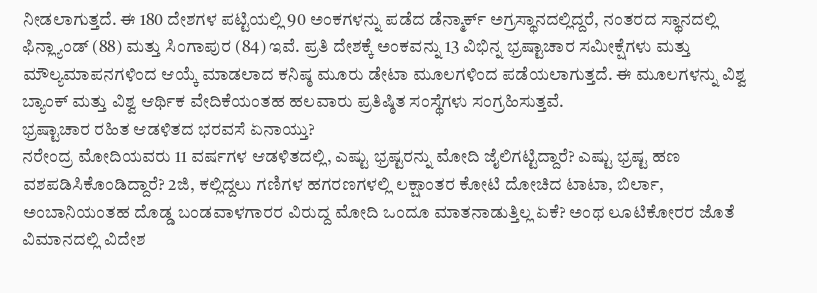ನೀಡಲಾಗುತ್ತದೆ. ಈ 180 ದೇಶಗಳ ಪಟ್ಟಿಯಲ್ಲಿ 90 ಅಂಕಗಳನ್ನು ಪಡೆದ ಡೆನ್ಮಾರ್ಕ್ ಅಗ್ರಸ್ಥಾನದಲ್ಲಿದ್ದರೆ, ನಂತರದ ಸ್ಥಾನದಲ್ಲಿ ಫಿನ್ಲ್ಯಾಂಡ್ (88) ಮತ್ತು ಸಿಂಗಾಪುರ (84) ಇವೆ. ಪ್ರತಿ ದೇಶಕ್ಕೆ ಅಂಕವನ್ನು 13 ವಿಭಿನ್ನ ಭ್ರಷ್ಟಾಚಾರ ಸಮೀಕ್ಷೆಗಳು ಮತ್ತು ಮೌಲ್ಯಮಾಪನಗಳಿಂದ ಆಯ್ಕೆ ಮಾಡಲಾದ ಕನಿಷ್ಠ ಮೂರು ಡೇಟಾ ಮೂಲಗಳಿಂದ ಪಡೆಯಲಾಗುತ್ತದೆ. ಈ ಮೂಲಗಳನ್ನು ವಿಶ್ವ ಬ್ಯಾಂಕ್ ಮತ್ತು ವಿಶ್ವ ಆರ್ಥಿಕ ವೇದಿಕೆಯಂತಹ ಹಲವಾರು ಪ್ರತಿಷ್ಠಿತ ಸಂಸ್ಥೆಗಳು ಸಂಗ್ರಹಿಸುತ್ತವೆ.
ಭ್ರಷ್ಟಾಚಾರ ರಹಿತ ಆಡಳಿತದ ಭರವಸೆ ಏನಾಯ್ತು?
ನರೇಂದ್ರ ಮೋದಿಯವರು 11 ವರ್ಷಗಳ ಆಡಳಿತದಲ್ಲಿ, ಎಷ್ಟು ಭ್ರಷ್ಟರನ್ನು ಮೋದಿ ಜೈಲಿಗಟ್ಟಿದ್ದಾರೆ? ಎಷ್ಟು ಭ್ರಷ್ಟ ಹಣ ವಶಪಡಿಸಿಕೊಂಡಿದ್ದಾರೆ? 2ಜಿ, ಕಲ್ಲಿದ್ದಲು ಗಣಿಗಳ ಹಗರಣಗಳಲ್ಲಿ ಲಕ್ಷಾಂತರ ಕೋಟಿ ದೋಚಿದ ಟಾಟಾ, ಬಿರ್ಲಾ, ಅಂಬಾನಿಯಂತಹ ದೊಡ್ಡ ಬಂಡವಾಳಗಾರರ ವಿರುದ್ದ ಮೋದಿ ಒಂದೂ ಮಾತನಾಡುತ್ತಿಲ್ಲ ಏಕೆ? ಅಂಥ ಲೂಟಿಕೋರರ ಜೊತೆ ವಿಮಾನದಲ್ಲಿ ವಿದೇಶ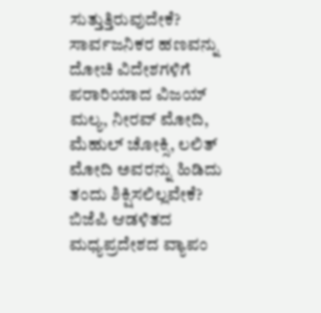ಸುತ್ತುತ್ತಿರುವುದೇಕೆ? ಸಾರ್ವಜನಿಕರ ಹಣವನ್ನು ದೋಚಿ ವಿದೇಶಗಳಿಗೆ ಪರಾರಿಯಾದ ವಿಜಯ್ ಮಲ್ಯ, ನೀರವ್ ಮೋದಿ, ಮೆಹುಲ್ ಚೋಕ್ಸಿ, ಲಲಿತ್ ಮೋದಿ ಅವರನ್ನು ಹಿಡಿದು ತಂದು ಶಿಕ್ಷಿಸಲಿಲ್ಲವೇಕೆ? ಬಿಜೆಪಿ ಆಡಳಿತದ ಮಧ್ಯಪ್ರದೇಶದ ವ್ಯಾಪಂ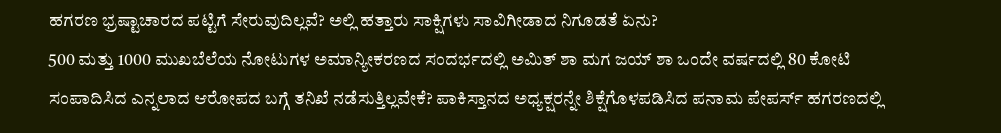ಹಗರಣ ಭ್ರಷ್ಟಾಚಾರದ ಪಟ್ಟಿಗೆ ಸೇರುವುದಿಲ್ಲವೆ? ಅಲ್ಲಿ ಹತ್ತಾರು ಸಾಕ್ಷಿಗಳು ಸಾವಿಗೀಡಾದ ನಿಗೂಡತೆ ಏನು?
500 ಮತ್ತು 1000 ಮುಖಬೆಲೆಯ ನೋಟುಗಳ ಅಮಾನ್ಯೀಕರಣದ ಸಂದರ್ಭದಲ್ಲಿ ಅಮಿತ್ ಶಾ ಮಗ ಜಯ್ ಶಾ ಒಂದೇ ವರ್ಷದಲ್ಲಿ 80 ಕೋಟಿ ಸಂಪಾದಿಸಿದ ಎನ್ನಲಾದ ಆರೋಪದ ಬಗ್ಗೆ ತನಿಖೆ ನಡೆಸುತ್ತಿಲ್ಲವೇಕೆ? ಪಾಕಿಸ್ತಾನದ ಅಧ್ಯಕ್ಷರನ್ನೇ ಶಿಕ್ಷೆಗೊಳಪಡಿಸಿದ ಪನಾಮ ಪೇಪರ್ಸ್ ಹಗರಣದಲ್ಲಿ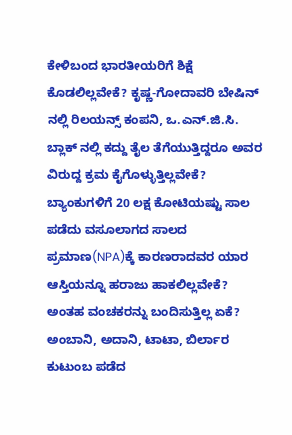ಕೇಳಿಬಂದ ಭಾರತೀಯರಿಗೆ ಶಿಕ್ಷೆ ಕೊಡಲಿಲ್ಲವೇಕೆ? ಕೃಷ್ಣ-ಗೋದಾವರಿ ಬೇಷಿನ್ ನಲ್ಲಿ ರಿಲಯನ್ಸ್ ಕಂಪನಿ, ಒ.ಎನ್.ಜಿ.ಸಿ. ಬ್ಲಾಕ್ ನಲ್ಲಿ ಕದ್ದು ತೈಲ ತೆಗೆಯುತ್ತಿದ್ದರೂ ಅವರ ವಿರುದ್ದ ಕ್ರಮ ಕೈಗೊಳ್ಳುತ್ತಿಲ್ಲವೇಕೆ? ಬ್ಯಾಂಕುಗಳಿಗೆ 20 ಲಕ್ಷ ಕೋಟಿಯಷ್ಟು ಸಾಲ ಪಡೆದು ವಸೂಲಾಗದ ಸಾಲದ ಪ್ರಮಾಣ(NPA)ಕ್ಕೆ ಕಾರಣರಾದವರ ಯಾರ ಆಸ್ತಿಯನ್ನೂ ಹರಾಜು ಹಾಕಲಿಲ್ಲವೇಕೆ? ಅಂತಹ ವಂಚಕರನ್ನು ಬಂದಿಸುತ್ತಿಲ್ಲ ಏಕೆ? ಅಂಬಾನಿ, ಅದಾನಿ, ಟಾಟಾ, ಬಿರ್ಲಾರ ಕುಟುಂಬ ಪಡೆದ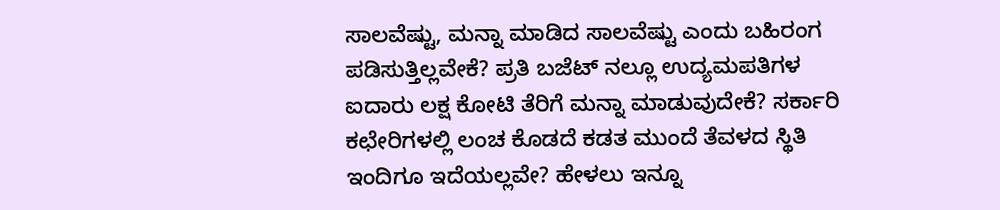ಸಾಲವೆಷ್ಟು, ಮನ್ನಾ ಮಾಡಿದ ಸಾಲವೆಷ್ಟು ಎಂದು ಬಹಿರಂಗ ಪಡಿಸುತ್ತಿಲ್ಲವೇಕೆ? ಪ್ರತಿ ಬಜೆಟ್ ನಲ್ಲೂ ಉದ್ಯಮಪತಿಗಳ ಐದಾರು ಲಕ್ಷ ಕೋಟಿ ತೆರಿಗೆ ಮನ್ನಾ ಮಾಡುವುದೇಕೆ? ಸರ್ಕಾರಿ ಕಛೇರಿಗಳಲ್ಲಿ ಲಂಚ ಕೊಡದೆ ಕಡತ ಮುಂದೆ ತೆವಳದ ಸ್ಥಿತಿ ಇಂದಿಗೂ ಇದೆಯಲ್ಲವೇ? ಹೇಳಲು ಇನ್ನೂ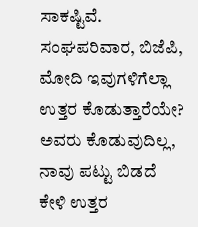ಸಾಕಷ್ಟಿವೆ. ಸಂಘಪರಿವಾರ, ಬಿಜೆಪಿ, ಮೋದಿ ಇವುಗಳಿಗೆಲ್ಲಾ ಉತ್ತರ ಕೊಡುತ್ತಾರೆಯೇ? ಅವರು ಕೊಡುವುದಿಲ್ಲ, ನಾವು ಪಟ್ಟು ಬಿಡದೆ ಕೇಳಿ ಉತ್ತರ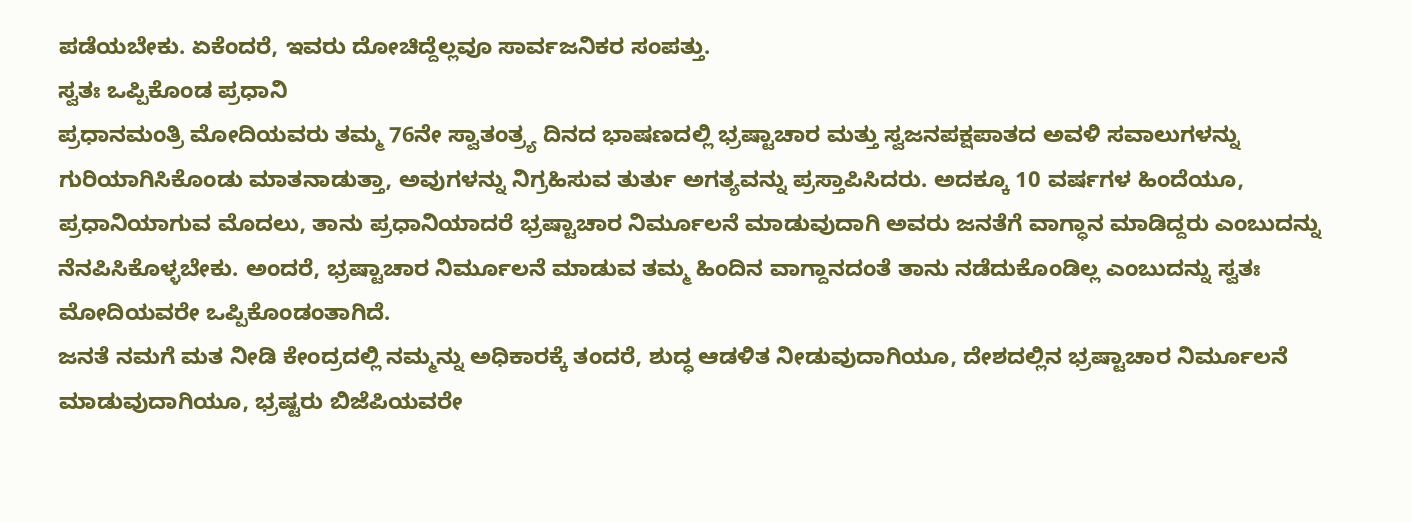ಪಡೆಯಬೇಕು. ಏಕೆಂದರೆ, ಇವರು ದೋಚಿದ್ದೆಲ್ಲವೂ ಸಾರ್ವಜನಿಕರ ಸಂಪತ್ತು.
ಸ್ವತಃ ಒಪ್ಪಿಕೊಂಡ ಪ್ರಧಾನಿ
ಪ್ರಧಾನಮಂತ್ರಿ ಮೋದಿಯವರು ತಮ್ಮ 76ನೇ ಸ್ವಾತಂತ್ರ್ಯ ದಿನದ ಭಾಷಣದಲ್ಲಿ ಭ್ರಷ್ಟಾಚಾರ ಮತ್ತು ಸ್ವಜನಪಕ್ಷಪಾತದ ಅವಳಿ ಸವಾಲುಗಳನ್ನು ಗುರಿಯಾಗಿಸಿಕೊಂಡು ಮಾತನಾಡುತ್ತಾ, ಅವುಗಳನ್ನು ನಿಗ್ರಹಿಸುವ ತುರ್ತು ಅಗತ್ಯವನ್ನು ಪ್ರಸ್ತಾಪಿಸಿದರು. ಅದಕ್ಕೂ 10 ವರ್ಷಗಳ ಹಿಂದೆಯೂ, ಪ್ರಧಾನಿಯಾಗುವ ಮೊದಲು, ತಾನು ಪ್ರಧಾನಿಯಾದರೆ ಭ್ರಷ್ಟಾಚಾರ ನಿರ್ಮೂಲನೆ ಮಾಡುವುದಾಗಿ ಅವರು ಜನತೆಗೆ ವಾಗ್ಧಾನ ಮಾಡಿದ್ದರು ಎಂಬುದನ್ನು ನೆನಪಿಸಿಕೊಳ್ಳಬೇಕು. ಅಂದರೆ, ಭ್ರಷ್ಟಾಚಾರ ನಿರ್ಮೂಲನೆ ಮಾಡುವ ತಮ್ಮ ಹಿಂದಿನ ವಾಗ್ದಾನದಂತೆ ತಾನು ನಡೆದುಕೊಂಡಿಲ್ಲ ಎಂಬುದನ್ನು ಸ್ವತಃ ಮೋದಿಯವರೇ ಒಪ್ಪಿಕೊಂಡಂತಾಗಿದೆ.
ಜನತೆ ನಮಗೆ ಮತ ನೀಡಿ ಕೇಂದ್ರದಲ್ಲಿ ನಮ್ಮನ್ನು ಅಧಿಕಾರಕ್ಕೆ ತಂದರೆ, ಶುದ್ಧ ಆಡಳಿತ ನೀಡುವುದಾಗಿಯೂ, ದೇಶದಲ್ಲಿನ ಭ್ರಷ್ಟಾಚಾರ ನಿರ್ಮೂಲನೆ ಮಾಡುವುದಾಗಿಯೂ, ಭ್ರಷ್ಟರು ಬಿಜೆಪಿಯವರೇ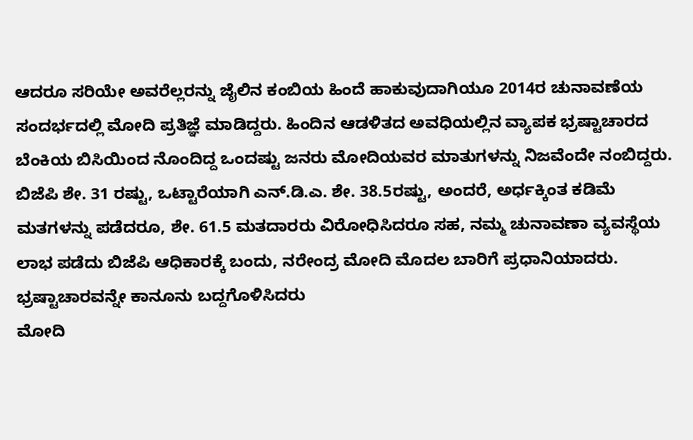ಆದರೂ ಸರಿಯೇ ಅವರೆಲ್ಲರನ್ನು ಜೈಲಿನ ಕಂಬಿಯ ಹಿಂದೆ ಹಾಕುವುದಾಗಿಯೂ 2014ರ ಚುನಾವಣೆಯ ಸಂದರ್ಭದಲ್ಲಿ ಮೋದಿ ಪ್ರತಿಜ್ಞೆ ಮಾಡಿದ್ದರು. ಹಿಂದಿನ ಆಡಳಿತದ ಅವಧಿಯಲ್ಲಿನ ವ್ಯಾಪಕ ಭ್ರಷ್ಟಾಚಾರದ ಬೆಂಕಿಯ ಬಿಸಿಯಿಂದ ನೊಂದಿದ್ದ ಒಂದಷ್ಟು ಜನರು ಮೋದಿಯವರ ಮಾತುಗಳನ್ನು ನಿಜವೆಂದೇ ನಂಬಿದ್ದರು. ಬಿಜೆಪಿ ಶೇ. 31 ರಷ್ಟು, ಒಟ್ಟಾರೆಯಾಗಿ ಎನ್.ಡಿ.ಎ. ಶೇ. 38.5ರಷ್ಟು, ಅಂದರೆ, ಅರ್ಧಕ್ಕಿಂತ ಕಡಿಮೆ ಮತಗಳನ್ನು ಪಡೆದರೂ, ಶೇ. 61.5 ಮತದಾರರು ವಿರೋಧಿಸಿದರೂ ಸಹ, ನಮ್ಮ ಚುನಾವಣಾ ವ್ಯವಸ್ಥೆಯ ಲಾಭ ಪಡೆದು ಬಿಜೆಪಿ ಆಧಿಕಾರಕ್ಕೆ ಬಂದು, ನರೇಂದ್ರ ಮೋದಿ ಮೊದಲ ಬಾರಿಗೆ ಪ್ರಧಾನಿಯಾದರು.
ಭ್ರಷ್ಟಾಚಾರವನ್ನೇ ಕಾನೂನು ಬದ್ದಗೊಳಿಸಿದರು
ಮೋದಿ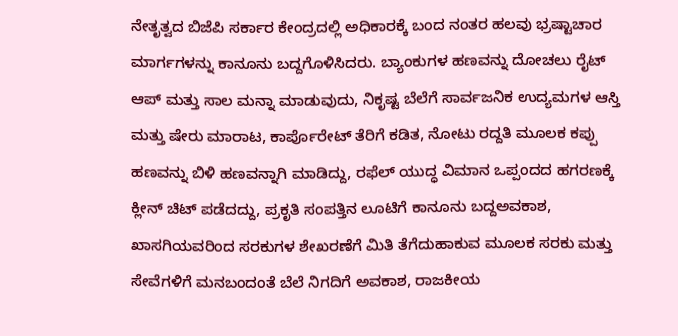ನೇತೃತ್ವದ ಬಿಜೆಪಿ ಸರ್ಕಾರ ಕೇಂದ್ರದಲ್ಲಿ ಅಧಿಕಾರಕ್ಕೆ ಬಂದ ನಂತರ ಹಲವು ಭ್ರಷ್ಟಾಚಾರ ಮಾರ್ಗಗಳನ್ನು ಕಾನೂನು ಬದ್ದಗೊಳಿಸಿದರು. ಬ್ಯಾಂಕುಗಳ ಹಣವನ್ನು ದೋಚಲು ರೈಟ್ ಆಪ್ ಮತ್ತು ಸಾಲ ಮನ್ನಾ ಮಾಡುವುದು, ನಿಕೃಷ್ಟ ಬೆಲೆಗೆ ಸಾರ್ವಜನಿಕ ಉದ್ಯಮಗಳ ಆಸ್ತಿ ಮತ್ತು ಷೇರು ಮಾರಾಟ, ಕಾರ್ಪೊರೇಟ್ ತೆರಿಗೆ ಕಡಿತ, ನೋಟು ರದ್ದತಿ ಮೂಲಕ ಕಪ್ಪು ಹಣವನ್ನು ಬಿಳಿ ಹಣವನ್ನಾಗಿ ಮಾಡಿದ್ದು, ರಫೆಲ್ ಯುದ್ಧ ವಿಮಾನ ಒಪ್ಪಂದದ ಹಗರಣಕ್ಕೆ ಕ್ಲೀನ್ ಚಿಟ್ ಪಡೆದದ್ದು, ಪ್ರಕೃತಿ ಸಂಪತ್ತಿನ ಲೂಟಿಗೆ ಕಾನೂನು ಬದ್ದಅವಕಾಶ, ಖಾಸಗಿಯವರಿಂದ ಸರಕುಗಳ ಶೇಖರಣೆಗೆ ಮಿತಿ ತೆಗೆದುಹಾಕುವ ಮೂಲಕ ಸರಕು ಮತ್ತು ಸೇವೆಗಳಿಗೆ ಮನಬಂದಂತೆ ಬೆಲೆ ನಿಗದಿಗೆ ಅವಕಾಶ, ರಾಜಕೀಯ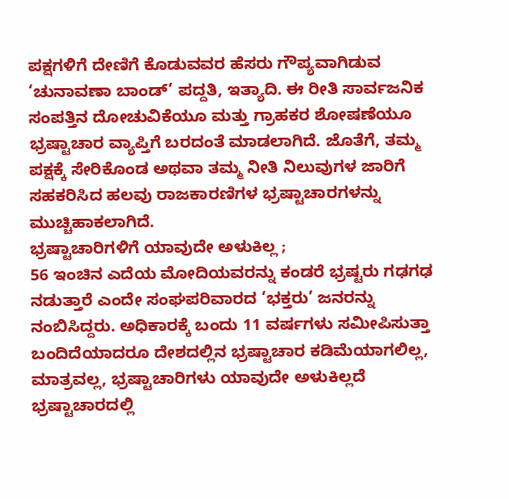ಪಕ್ಷಗಳಿಗೆ ದೇಣಿಗೆ ಕೊಡುವವರ ಹೆಸರು ಗೌಪ್ಯವಾಗಿಡುವ ‘ಚುನಾವಣಾ ಬಾಂಡ್’ ಪದ್ದತಿ, ಇತ್ಯಾದಿ. ಈ ರೀತಿ ಸಾರ್ವಜನಿಕ ಸಂಪತ್ತಿನ ದೋಚುವಿಕೆಯೂ ಮತ್ತು ಗ್ರಾಹಕರ ಶೋಷಣೆಯೂ ಭ್ರಷ್ಟಾಚಾರ ವ್ಯಾಪ್ತಿಗೆ ಬರದಂತೆ ಮಾಡಲಾಗಿದೆ. ಜೊತೆಗೆ, ತಮ್ಮ ಪಕ್ಷಕ್ಕೆ ಸೇರಿಕೊಂಡ ಅಥವಾ ತಮ್ಮ ನೀತಿ ನಿಲುವುಗಳ ಜಾರಿಗೆ ಸಹಕರಿಸಿದ ಹಲವು ರಾಜಕಾರಣಿಗಳ ಭ್ರಷ್ಟಾಚಾರಗಳನ್ನು ಮುಚ್ಚಿಹಾಕಲಾಗಿದೆ.
ಭ್ರಷ್ಟಾಚಾರಿಗಳಿಗೆ ಯಾವುದೇ ಅಳುಕಿಲ್ಲ ;
56 ಇಂಚಿನ ಎದೆಯ ಮೋದಿಯವರನ್ನು ಕಂಡರೆ ಭ್ರಷ್ಟರು ಗಢಗಢ ನಡುತ್ತಾರೆ ಎಂದೇ ಸಂಘಪರಿವಾರದ ‘ಭಕ್ತರು’ ಜನರನ್ನು ನಂಬಿಸಿದ್ದರು. ಅಧಿಕಾರಕ್ಕೆ ಬಂದು 11 ವರ್ಷಗಳು ಸಮೀಪಿಸುತ್ತಾ ಬಂದಿದೆಯಾದರೂ ದೇಶದಲ್ಲಿನ ಭ್ರಷ್ಟಾಚಾರ ಕಡಿಮೆಯಾಗಲಿಲ್ಲ, ಮಾತ್ರವಲ್ಲ, ಭ್ರಷ್ಟಾಚಾರಿಗಳು ಯಾವುದೇ ಅಳುಕಿಲ್ಲದೆ ಭ್ರಷ್ಟಾಚಾರದಲ್ಲಿ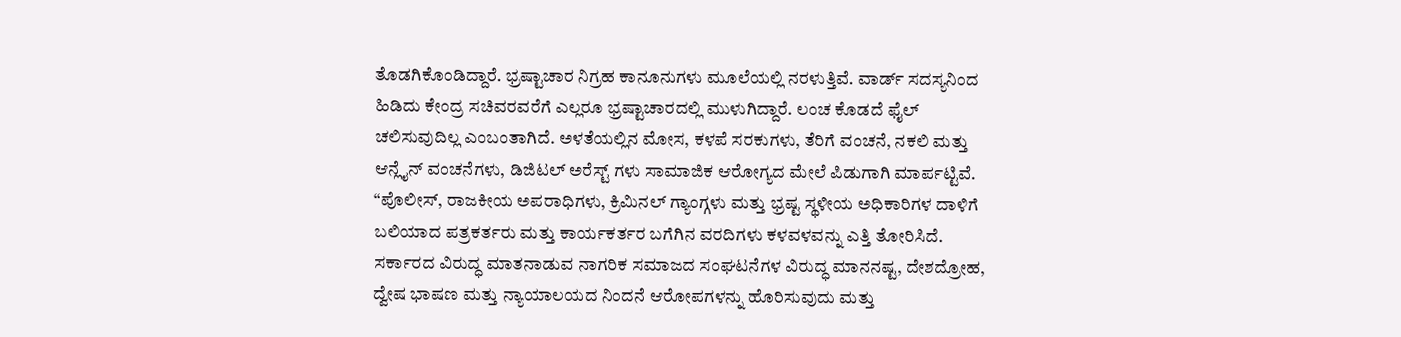ತೊಡಗಿಕೊಂಡಿದ್ದಾರೆ. ಭ್ರಷ್ಟಾಚಾರ ನಿಗ್ರಹ ಕಾನೂನುಗಳು ಮೂಲೆಯಲ್ಲಿ ನರಳುತ್ತಿವೆ. ವಾರ್ಡ್ ಸದಸ್ಯನಿಂದ ಹಿಡಿದು ಕೇಂದ್ರ ಸಚಿವರವರೆಗೆ ಎಲ್ಲರೂ ಭ್ರಷ್ಟಾಚಾರದಲ್ಲಿ ಮುಳುಗಿದ್ದಾರೆ. ಲಂಚ ಕೊಡದೆ ಫೈಲ್ ಚಲಿಸುವುದಿಲ್ಲ ಎಂಬಂತಾಗಿದೆ. ಅಳತೆಯಲ್ಲಿನ ಮೋಸ, ಕಳಪೆ ಸರಕುಗಳು, ತೆರಿಗೆ ವಂಚನೆ, ನಕಲಿ ಮತ್ತು ಆನ್ಲೈನ್ ವಂಚನೆಗಳು, ಡಿಜಿಟಲ್ ಅರೆಸ್ಟ್ ಗಳು ಸಾಮಾಜಿಕ ಆರೋಗ್ಯದ ಮೇಲೆ ಪಿಡುಗಾಗಿ ಮಾರ್ಪಟ್ಟಿವೆ.
“ಪೊಲೀಸ್, ರಾಜಕೀಯ ಅಪರಾಧಿಗಳು, ಕ್ರಿಮಿನಲ್ ಗ್ಯಾಂಗ್ಗಳು ಮತ್ತು ಭ್ರಷ್ಟ ಸ್ಥಳೀಯ ಅಧಿಕಾರಿಗಳ ದಾಳಿಗೆ ಬಲಿಯಾದ ಪತ್ರಕರ್ತರು ಮತ್ತು ಕಾರ್ಯಕರ್ತರ ಬಗೆಗಿನ ವರದಿಗಳು ಕಳವಳವನ್ನು ಎತ್ತಿ ತೋರಿಸಿದೆ. ಸರ್ಕಾರದ ವಿರುದ್ಧ ಮಾತನಾಡುವ ನಾಗರಿಕ ಸಮಾಜದ ಸಂಘಟನೆಗಳ ವಿರುದ್ಧ ಮಾನನಷ್ಟ, ದೇಶದ್ರೋಹ, ದ್ವೇಷ ಭಾಷಣ ಮತ್ತು ನ್ಯಾಯಾಲಯದ ನಿಂದನೆ ಆರೋಪಗಳನ್ನು ಹೊರಿಸುವುದು ಮತ್ತು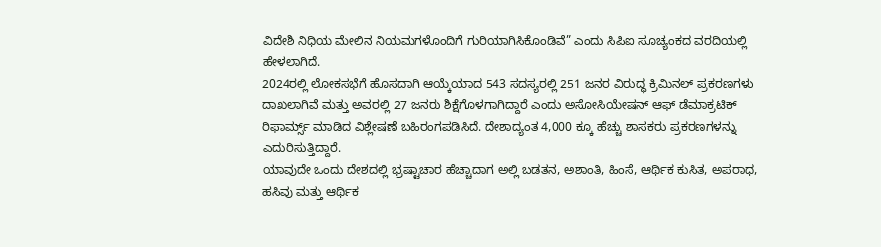ವಿದೇಶಿ ನಿಧಿಯ ಮೇಲಿನ ನಿಯಮಗಳೊಂದಿಗೆ ಗುರಿಯಾಗಿಸಿಕೊಂಡಿವೆ” ಎಂದು ಸಿಪಿಐ ಸೂಚ್ಯಂಕದ ವರದಿಯಲ್ಲಿ ಹೇಳಲಾಗಿದೆ.
2024ರಲ್ಲಿ ಲೋಕಸಭೆಗೆ ಹೊಸದಾಗಿ ಆಯ್ಕೆಯಾದ 543 ಸದಸ್ಯರಲ್ಲಿ 251 ಜನರ ವಿರುದ್ಧ ಕ್ರಿಮಿನಲ್ ಪ್ರಕರಣಗಳು ದಾಖಲಾಗಿವೆ ಮತ್ತು ಅವರಲ್ಲಿ 27 ಜನರು ಶಿಕ್ಷೆಗೊಳಗಾಗಿದ್ದಾರೆ ಎಂದು ಅಸೋಸಿಯೇಷನ್ ಆಫ್ ಡೆಮಾಕ್ರಟಿಕ್ ರಿಫಾರ್ಮ್ಸ್ ಮಾಡಿದ ವಿಶ್ಲೇಷಣೆ ಬಹಿರಂಗಪಡಿಸಿದೆ. ದೇಶಾದ್ಯಂತ 4,000 ಕ್ಕೂ ಹೆಚ್ಚು ಶಾಸಕರು ಪ್ರಕರಣಗಳನ್ನು ಎದುರಿಸುತ್ತಿದ್ದಾರೆ.
ಯಾವುದೇ ಒಂದು ದೇಶದಲ್ಲಿ ಭ್ರಷ್ಟಾಚಾರ ಹೆಚ್ಚಾದಾಗ ಅಲ್ಲಿ ಬಡತನ, ಅಶಾಂತಿ, ಹಿಂಸೆ, ಆರ್ಥಿಕ ಕುಸಿತ, ಅಪರಾಧ, ಹಸಿವು ಮತ್ತು ಆರ್ಥಿಕ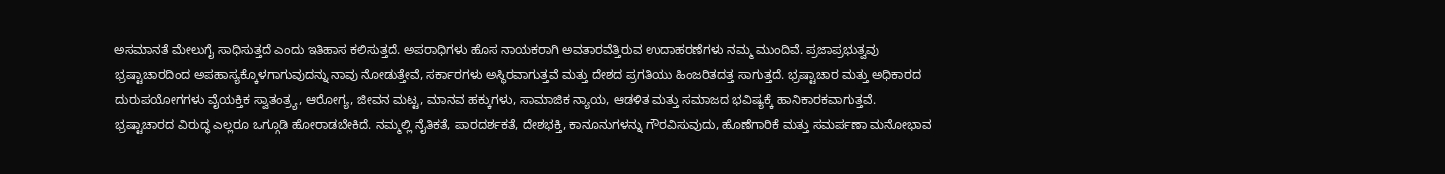ಅಸಮಾನತೆ ಮೇಲುಗೈ ಸಾಧಿಸುತ್ತದೆ ಎಂದು ಇತಿಹಾಸ ಕಲಿಸುತ್ತದೆ. ಅಪರಾಧಿಗಳು ಹೊಸ ನಾಯಕರಾಗಿ ಅವತಾರವೆತ್ತಿರುವ ಉದಾಹರಣೆಗಳು ನಮ್ಮ ಮುಂದಿವೆ. ಪ್ರಜಾಪ್ರಭುತ್ವವು ಭ್ರಷ್ಟಾಚಾರದಿಂದ ಅಪಹಾಸ್ಯಕ್ಕೊಳಗಾಗುವುದನ್ನು ನಾವು ನೋಡುತ್ತೇವೆ, ಸರ್ಕಾರಗಳು ಅಸ್ಥಿರವಾಗುತ್ತವೆ ಮತ್ತು ದೇಶದ ಪ್ರಗತಿಯು ಹಿಂಜರಿತದತ್ತ ಸಾಗುತ್ತದೆ. ಭ್ರಷ್ಟಾಚಾರ ಮತ್ತು ಅಧಿಕಾರದ ದುರುಪಯೋಗಗಳು ವೈಯಕ್ತಿಕ ಸ್ವಾತಂತ್ರ್ಯ, ಆರೋಗ್ಯ, ಜೀವನ ಮಟ್ಟ, ಮಾನವ ಹಕ್ಕುಗಳು, ಸಾಮಾಜಿಕ ನ್ಯಾಯ, ಆಡಳಿತ ಮತ್ತು ಸಮಾಜದ ಭವಿಷ್ಯಕ್ಕೆ ಹಾನಿಕಾರಕವಾಗುತ್ತವೆ.
ಭ್ರಷ್ಟಾಚಾರದ ವಿರುದ್ಧ ಎಲ್ಲರೂ ಒಗ್ಗೂಡಿ ಹೋರಾಡಬೇಕಿದೆ. ನಮ್ಮಲ್ಲಿ ನೈತಿಕತೆ, ಪಾರದರ್ಶಕತೆ, ದೇಶಭಕ್ತಿ, ಕಾನೂನುಗಳನ್ನು ಗೌರವಿಸುವುದು, ಹೊಣೆಗಾರಿಕೆ ಮತ್ತು ಸಮರ್ಪಣಾ ಮನೋಭಾವ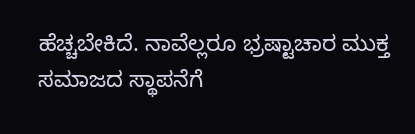ಹೆಚ್ಚಬೇಕಿದೆ. ನಾವೆಲ್ಲರೂ ಭ್ರಷ್ಟಾಚಾರ ಮುಕ್ತ ಸಮಾಜದ ಸ್ಥಾಪನೆಗೆ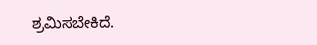ಶ್ರಮಿಸಬೇಕಿದೆ.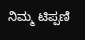ನಿಮ್ಮ ಟಿಪ್ಪಣಿ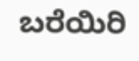ಬರೆಯಿರಿ